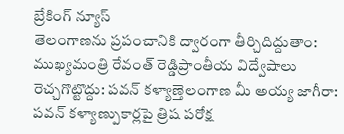బ్రేకింగ్ న్యూస్
తెలంగాణను ప్రపంచానికి ద్వారంగా తీర్చిదిద్దుతాం: ముఖ్యమంత్రి రేవంత్ రెడ్డిప్రాంతీయ విద్వేషాలు రెచ్చగొట్టొద్దు: పవన్ కళ్యాణ్తెలంగాణ మీ అయ్య జాగీరా: పవన్ కళ్యాణ్పుకార్లపై త్రిష పరోక్ష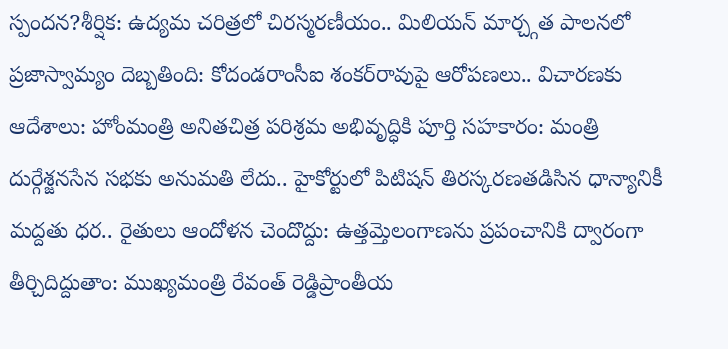స్పందన?శీర్షిక: ఉద్యమ చరిత్రలో చిరస్మరణీయం.. మిలియన్ మార్చ్గత పాలనలో ప్రజాస్వామ్యం దెబ్బతింది: కోదండరాంసీఐ శంకర్‌రావుపై ఆరోపణలు.. విచారణకు ఆదేశాలు: హోంమంత్రి అనితచిత్ర పరిశ్రమ అభివృద్ధికి పూర్తి సహకారం: మంత్రి దుర్గేశ్జనసేన సభకు అనుమతి లేదు.. హైకోర్టులో పిటిషన్ తిరస్కరణతడిసిన ధాన్యానికీ మద్దతు ధర.. రైతులు ఆందోళన చెందొద్దు: ఉత్తమ్తెలంగాణను ప్రపంచానికి ద్వారంగా తీర్చిదిద్దుతాం: ముఖ్యమంత్రి రేవంత్ రెడ్డిప్రాంతీయ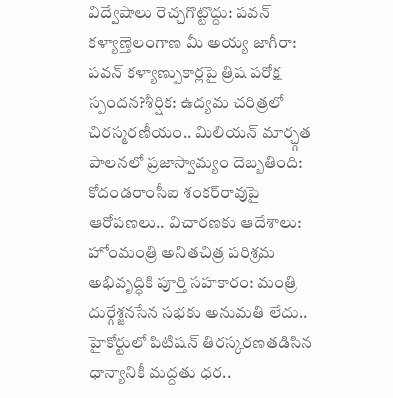విద్వేషాలు రెచ్చగొట్టొద్దు: పవన్ కళ్యాణ్తెలంగాణ మీ అయ్య జాగీరా: పవన్ కళ్యాణ్పుకార్లపై త్రిష పరోక్ష స్పందన?శీర్షిక: ఉద్యమ చరిత్రలో చిరస్మరణీయం.. మిలియన్ మార్చ్గత పాలనలో ప్రజాస్వామ్యం దెబ్బతింది: కోదండరాంసీఐ శంకర్‌రావుపై ఆరోపణలు.. విచారణకు ఆదేశాలు: హోంమంత్రి అనితచిత్ర పరిశ్రమ అభివృద్ధికి పూర్తి సహకారం: మంత్రి దుర్గేశ్జనసేన సభకు అనుమతి లేదు.. హైకోర్టులో పిటిషన్ తిరస్కరణతడిసిన ధాన్యానికీ మద్దతు ధర..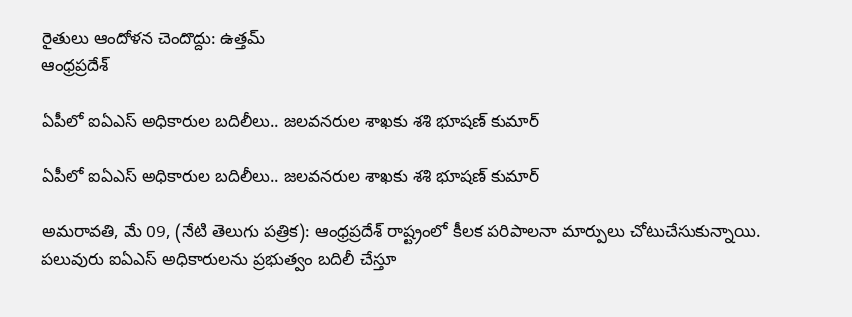రైతులు ఆందోళన చెందొద్దు: ఉత్తమ్
ఆంధ్రప్రదేశ్

ఏపీలో ఐఏఎస్ అధికారుల బదిలీలు.. జలవనరుల శాఖకు శశి భూషణ్ కుమార్

ఏపీలో ఐఏఎస్ అధికారుల బదిలీలు.. జలవనరుల శాఖకు శశి భూషణ్ కుమార్

అమరావతి, మే 09, (నేటి తెలుగు పత్రిక): ఆంధ్రప్రదేశ్ రాష్ట్రంలో కీలక పరిపాలనా మార్పులు చోటుచేసుకున్నాయి. పలువురు ఐఏఎస్ అధికారులను ప్రభుత్వం బదిలీ చేస్తూ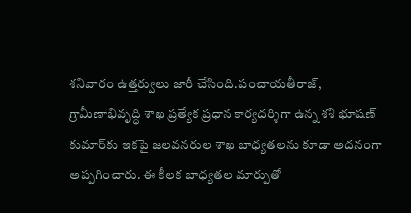శనివారం ఉత్తర్వులు జారీ చేసింది.పంచాయతీరాజ్, గ్రామీణాభివృద్ధి శాఖ ప్రత్యేక ప్రధాన కార్యదర్శిగా ఉన్న శశి భూషణ్ కుమార్‌కు ఇకపై జలవనరుల శాఖ బాధ్యతలను కూడా అదనంగా అప్పగించారు. ఈ కీలక బాధ్యతల మార్పుతో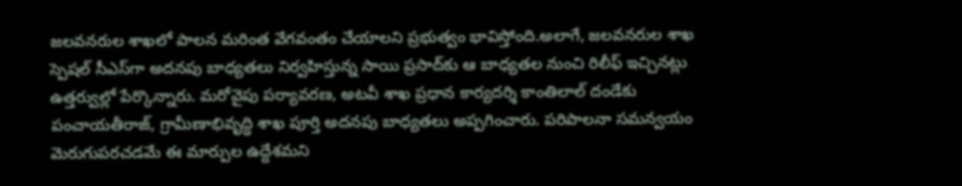జలవనరుల శాఖలో పాలన మరింత వేగవంతం చేయాలని ప్రభుత్వం భావిస్తోంది.అలాగే, జలవనరుల శాఖ స్పెషల్ సీఎస్‌గా అదనపు బాధ్యతలు నిర్వహిస్తున్న సాయి ప్రసాద్‌కు ఆ బాధ్యతల నుంచి రిలీఫ్ ఇచ్చినట్లు ఉత్తర్వుల్లో పేర్కొన్నారు. మరోవైపు పర్యావరణ, అటవీ శాఖ ప్రధాన కార్యదర్శి కాంతిలాల్ దండేకు పంచాయతీరాజ్, గ్రామీణాభివృద్ధి శాఖ పూర్తి అదనపు బాధ్యతలు అప్పగించారు. పరిపాలనా సమన్వయం మెరుగుపరచడమే ఈ మార్పుల ఉద్దేశమని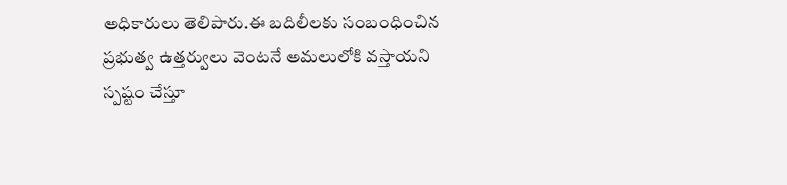అధికారులు తెలిపారు.ఈ బదిలీలకు సంబంధించిన ప్రభుత్వ ఉత్తర్వులు వెంటనే అమలులోకి వస్తాయని స్పష్టం చేస్తూ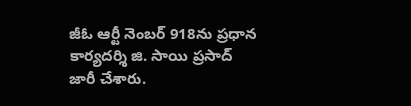జీఓ ఆర్టీ నెంబర్ 918ను ప్రధాన కార్యదర్శి జి. సాయి ప్రసాద్ జారీ చేశారు.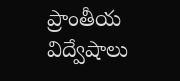ప్రాంతీయ విద్వేషాలు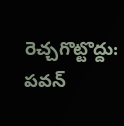రెచ్చగొట్టొద్దు: పవన్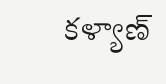కళ్యాణ్